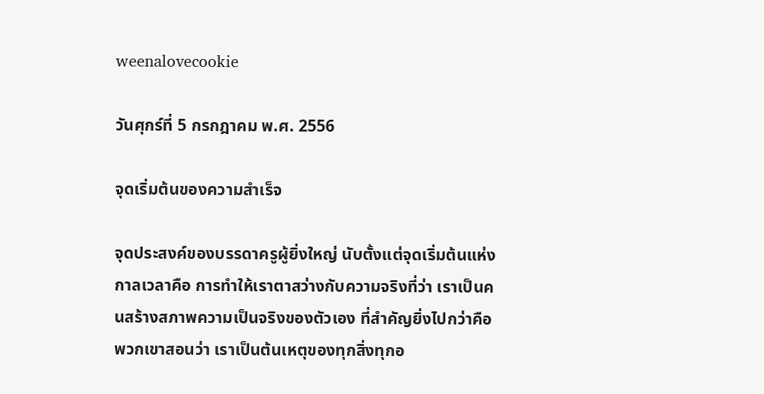weenalovecookie

วันศุกร์ที่ 5 กรกฎาคม พ.ศ. 2556

จุดเริ่มต้นของความสำเร็จ

จุดประสงค์ของบรรดาครูผู้ยิ่งใหญ่ นับตั้งแต่จุดเริ่มต้นแห่งกาลเวลาคือ การทำให้เราตาสว่างกับความจริงที่ว่า เราเป็นคนสร้างสภาพความเป็นจริงของตัวเอง ที่สำคัญยิ่งไปกว่าคือ พวกเขาสอนว่า เราเป็นต้นเหตุของทุกสิ่งทุกอ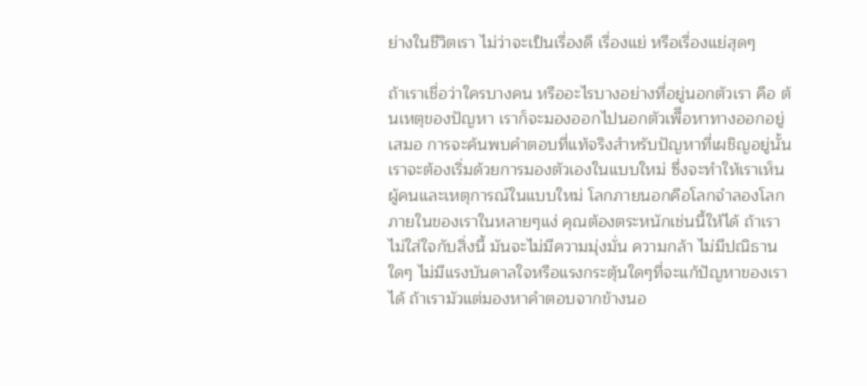ย่างในชีวิตเรา ไม่ว่าจะเป็นเรื่องดี เรื่องแย่ หรือเรื่องแย่สุดๆ

ถ้าเราเชื่อว่าใครบางคน หรืออะไรบางอย่างที่อยู่นอกตัวเรา คือ ต้นเหตุของปัญหา เราก็จะมองออกไปนอกตัวเพืีอหาทางออกอยู่เสมอ การจะค้นพบคำตอบที่แท้จริงสำหรับปัญหาที่เผชิญอยู่นั้น เราจะต้องเริ่มด้วยการมองตัวเองในแบบใหม่ ซึ่งจะทำให้เราเห็นผู้คนและเหตุการณ์ในแบบใหม่ โลกภายนอกคือโลกจำลองโลกภายในของเราในหลายๆแง่ คุณต้องตระหนักเช่นนี้ให้ได้ ถ้าเราไม่ใส่ใจกับสิ่งนี้ มันจะไม่มีความมุ่งมั่น ความกล้า ไม่มีปณิธานใดๆ ไม่มีแรงบันดาลใจหรือแรงกระตุ้นใดๆที่จะแก้ปัญหาของเราได้ ถ้าเรามัวแต่มองหาคำตอบจากข้างนอ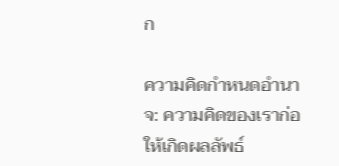ก

ความคิดกำหนดอำนาจ: ความคิดของเราก่อให้เกิดผลลัพธ์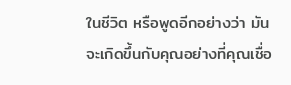ในชีวิต หรือพูดอีกอย่างว่า มันจะเกิดขึ้นกับคุณอย่างที่คุณเชื่อ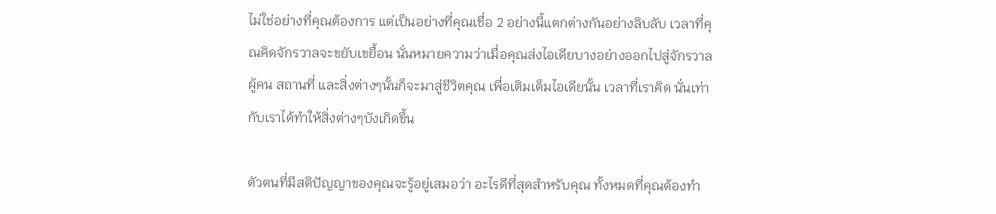ไม่ใช่อย่างที่คุณต้องการ แต่เป็นอย่างที่คุณเชื่อ 2 อย่างนี้แตกต่างกันอย่างลิบลับ เวลาที่คุณคิดจักรวาลจะขยับเขยื้อน นั่นหมายความว่าเมื่อคุณส่งไอเดียบางอย่างออกไปสู่จักรวาล ผู้คน สถานที่ และสิ่งต่างๆนั้นก็จะมาสู่ชีวิตคุณ เพื่อเติมเต็มไอเดียนั้น เวลาที่เราคิด นั่นเท่ากับเราได้ทำให้สิ่งต่างๆบังเกิดขึ้น

ตัวตนที่มีสติปัญญาของคุณจะรู้อยู่เสมอว่า อะไรดีที่สุดสำหรับคุณ ทั้งหมดที่คุณต้องทำ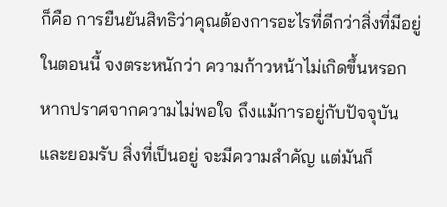ก็คือ การยืนยันสิทธิว่าคุณต้องการอะไรที่ดีกว่าสิ่งที่มีอยู่ในตอนนี้ จงตระหนักว่า ความก้าวหน้าไม่เกิดขึ้นหรอก หากปราศจากความไม่พอใจ ถึงแม้การอยู่กับปัจจุบันและยอมรับ สิ่งที่เป็นอยู่ จะมีความสำคัญ แต่มันก็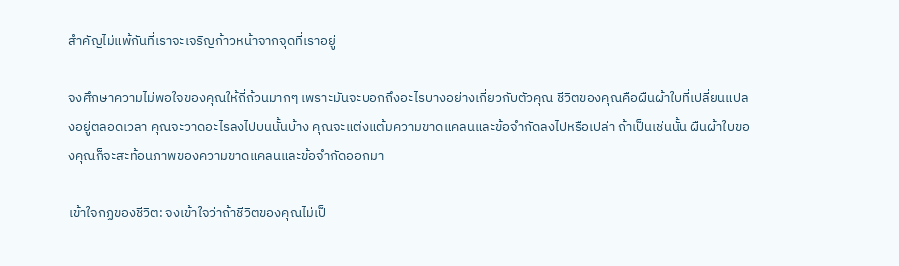สำคัญไม่แพ้กันที่เราจะเจริญก้าวหน้าจากจุดที่เราอยู่

จงศึกษาความไม่พอใจของคุณให้ถี่ถ้วนมากๆ เพราะมันจะบอกถึงอะไรบางอย่างเกี่ยวกับตัวคุณ ชีวิตของคุณคือผืนผ้าใบที่เปลี่ยนแปลงอยู่ตลอดเวลา คุณจะวาดอะไรลงไปบนนั้นบ้าง คุณจะแต่งแต้มความขาดแคลนและข้อจำกัดลงไปหรือเปล่า ถ้าเป็นเช่นนั้น ผืนผ้าใบของคุณก็จะสะท้อนภาพของความขาดแคลนและข้อจำกัดออกมา

เข้าใจกฏของชีวิต: จงเข้าใจว่าถ้าชีวิตของคุณไม่เป็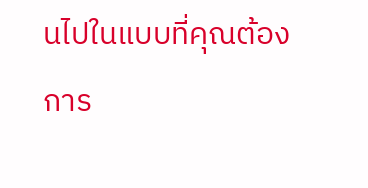นไปในแบบที่คุณต้องการ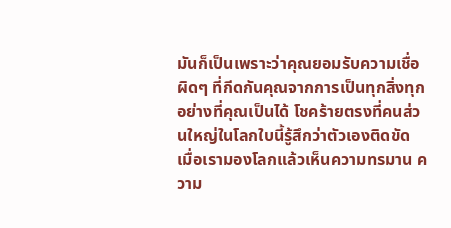มันก็เป็นเพราะว่าคุณยอมรับความเชื่อผิดๆ ที่กีดกันคุณจากการเป็นทุกสิ่งทุกอย่างที่คุณเป็นได้ โชคร้ายตรงที่คนส่วนใหญ่ในโลกใบนี้รู้สึกว่าตัวเองติดขัด เมื่อเรามองโลกแล้วเห็นความทรมาน ความ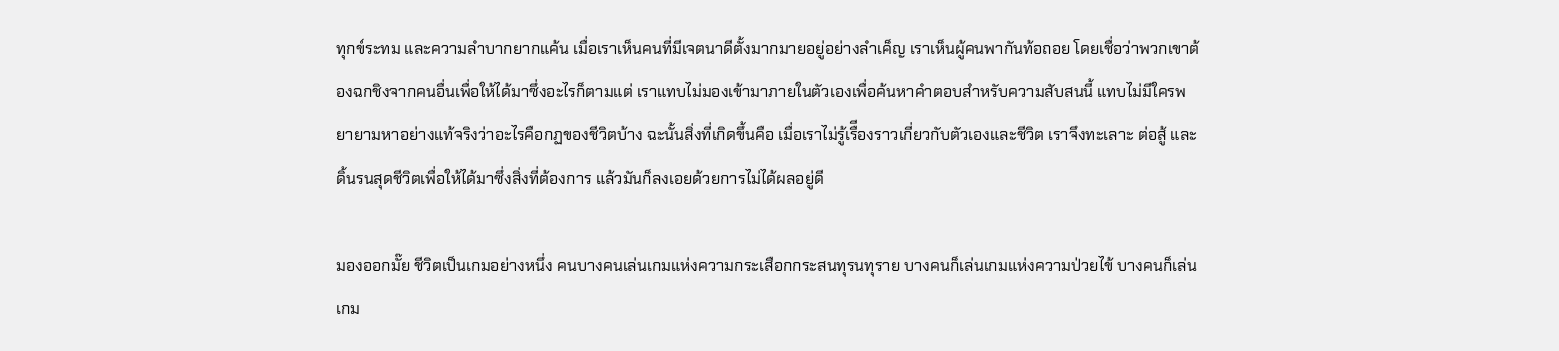ทุกข์ระทม และความลำบากยากแค้น เมื่อเราเห็นคนที่มีเจตนาดีตั้งมากมายอยู่อย่างลำเค็ญ เราเห็นผู้คนพากันท้อถอย โดยเชื่อว่าพวกเขาต้องฉกชิงจากคนอื่นเพื่อให้ได้มาซึ่งอะไรก็ตามแต่ เราแทบไม่มองเข้ามาภายในตัวเองเพื่อค้นหาคำตอบสำหรับความสับสนนี้ แทบไม่มีใครพยายามหาอย่างแท้จริงว่าอะไรคือกฏของชีวิตบ้าง ฉะนั้นสิ่งที่เกิดขึ้นคือ เมื่อเราไม่รู้เรืีองราวเกี่ยวกับตัวเองและชีวิต เราจึงทะเลาะ ต่อสู้ และดิ้นรนสุดชีวิตเพื่อให้ได้มาซึ่งสิ่งที่ต้องการ แล้วมันก็ลงเอยด้วยการไม่ได้ผลอยู่ดี

มองออกมั๊ย ชีวิตเป็นเกมอย่างหนึ่ง คนบางคนเล่นเกมแห่งความกระเสือกกระสนทุรนทุราย บางคนก็เล่นเกมแห่งความป่วยไข้ บางคนก็เล่นเกม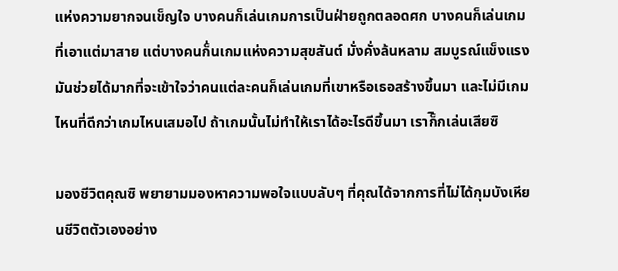แห่งความยากจนเข็ญใจ บางคนก็เล่นเกมการเป็นฝ่ายถูกตลอดศก บางคนก็เล่นเกมที่เอาแต่มาสาย แต่บางคนก็่นเกมแห่งความสุขสันต์ มั่งคั่งล้นหลาม สมบูรณ์แข็งแรง มันช่วยได้มากที่จะเข้าใจว่าคนแต่ละคนก็เล่นเกมที่เขาหรือเธอสร้างขึ้นมา และไม่มีเกมไหนที่ดีกว่าเกมไหนเสมอไป ถ้าเกมนั้นไม่ทำให้เราได้อะไรดีขึ้นมา เราก็ิกเล่นเสียซิ

มองชีวิตคุณซิ พยายามมองหาความพอใจแบบลับๆ ที่คุณได้จากการที่ไม่ได้กุมบังเหียนชีวิตตัวเองอย่าง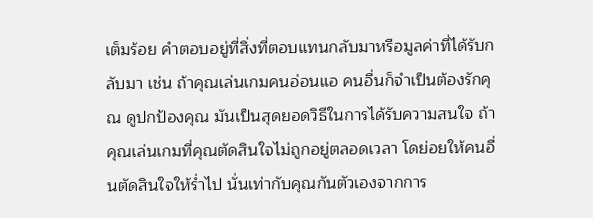เต็มร้อย คำตอบอยู่ที่สิ่งที่ตอบแทนกลับมาหรือมูลค่าที่ได้รับกลับมา เช่น ถ้าคุณเล่นเกมคนอ่อนแอ คนอื่นก็จำเป็นต้องรักคุณ ดูปกป้องคุณ มันเป็นสุดยอดวิธีในการได้รับความสนใจ ถ้าคุณเล่นเกมที่คุณตัดสินใจไม่ถูกอยู่ตลอดเวลา โดย่อยให้คนอื่นตัดสินใจให้ร่ำไป นั่นเท่ากับคุณกันตัวเองจากการ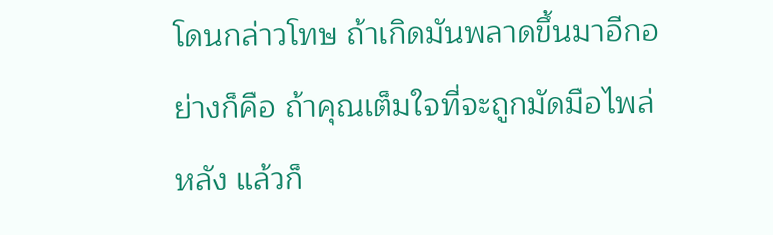โดนกล่าวโทษ ถ้าเกิดมันพลาดขึ้นมาอีกอย่างก็คือ ถ้าคุณเต็มใจที่จะถูกมัดมือไพล่หลัง แล้วก็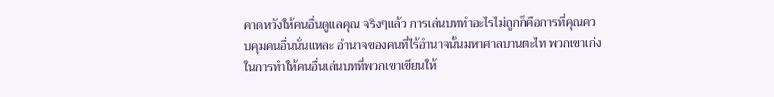คาดหวังให้คนอื่นดูแลคุณ จริงๆแล้ว การเล่นบททำอะไรไม่ถูกก็คือการที่คุณควบคุมคนอื่นนั่นแหละ อำนาจของคนที่ไร้อำนาจนั้นมหาศาลบานตะไท พวกเขาเก่งในการทำให้คนอื่นเล่นบทที่พวกเขาเขียนให้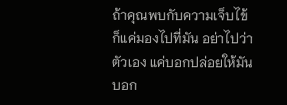ถ้าคุณพบกับความเจ็บไข้ ก็แค่มองไปที่มัน อย่าไปว่าตัวเอง แค่บอกปล่อยให้มันบอก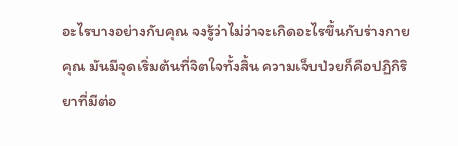อะไรบางอย่างกับคุณ จงรู้ว่าไม่ว่าจะเกิดอะไรขึ้นกับร่างกายคุณ มันมีจุดเริ่มต้นที่จิตใจทั้งสิ้น ความเจ็บป่วยก็คือปฏิกิริยาที่มีต่อ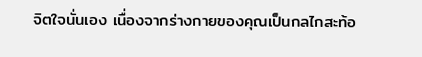จิตใจนั่นเอง เนื่องจากร่างกายของคุณเป็นกลไกสะท้อ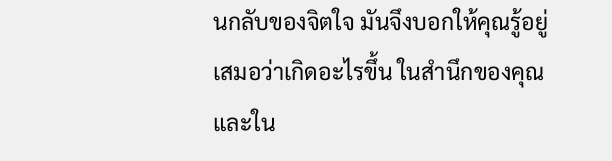นกลับของจิตใจ มันจึงบอกให้คุณรู้อยู่เสมอว่าเกิดอะไรขึ้น ในสำนึกของคุณและใน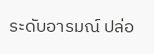ระดับอารมณ์ ปล่อ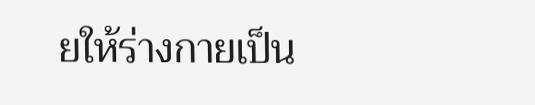ยให้ร่างกายเป็น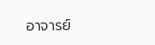อาจารย์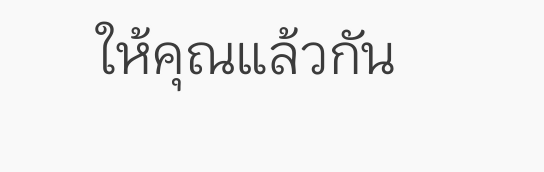ให้คุณแล้วกัน